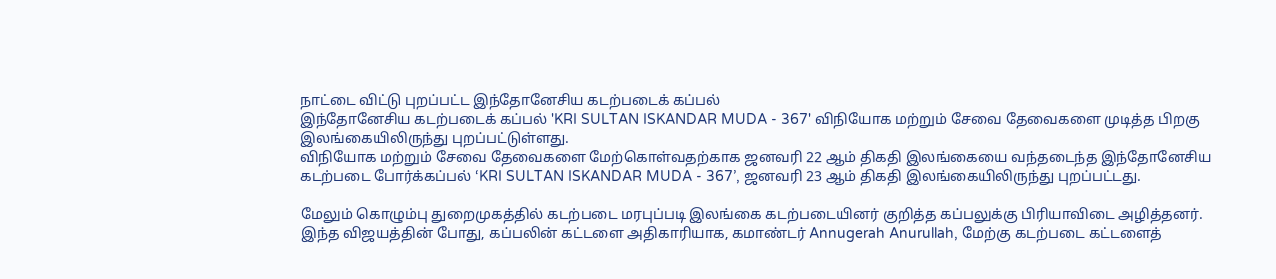நாட்டை விட்டு புறப்பட்ட இந்தோனேசிய கடற்படைக் கப்பல்
இந்தோனேசிய கடற்படைக் கப்பல் 'KRI SULTAN ISKANDAR MUDA - 367' விநியோக மற்றும் சேவை தேவைகளை முடித்த பிறகு இலங்கையிலிருந்து புறப்பட்டுள்ளது.
விநியோக மற்றும் சேவை தேவைகளை மேற்கொள்வதற்காக ஜனவரி 22 ஆம் திகதி இலங்கையை வந்தடைந்த இந்தோனேசிய கடற்படை போர்க்கப்பல் ‘KRI SULTAN ISKANDAR MUDA - 367’, ஜனவரி 23 ஆம் திகதி இலங்கையிலிருந்து புறப்பட்டது.

மேலும் கொழும்பு துறைமுகத்தில் கடற்படை மரபுப்படி இலங்கை கடற்படையினர் குறித்த கப்பலுக்கு பிரியாவிடை அழித்தனர்.
இந்த விஜயத்தின் போது, கப்பலின் கட்டளை அதிகாரியாக, கமாண்டர் Annugerah Anurullah, மேற்கு கடற்படை கட்டளைத்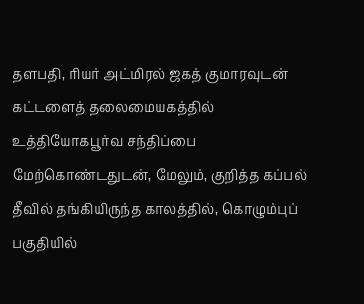தளபதி, ரியர் அட்மிரல் ஜகத் குமாரவுடன் கட்டளைத் தலைமையகத்தில் உத்தியோகபூர்வ சந்திப்பை மேற்கொண்டதுடன், மேலும், குறித்த கப்பல் தீவில் தங்கியிருந்த காலத்தில், கொழும்புப் பகுதியில்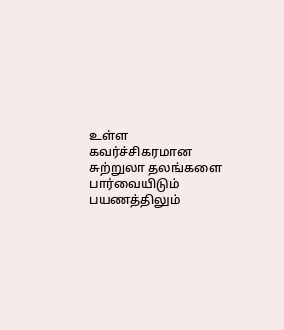உள்ள கவர்ச்சிகரமான சுற்றுலா தலங்களை பார்வையிடும் பயணத்திலும்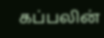கப்பலின்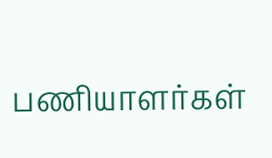பணியாளர்கள்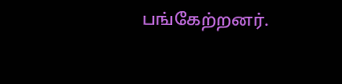பங்கேற்றனர்.